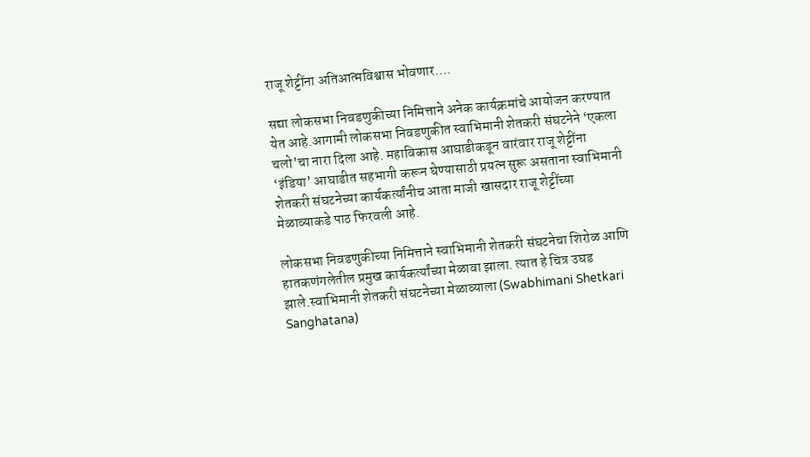राजू शेट्टींना अतिआत्मविश्वास भोवणार….

सद्या लोकसभा निवडणुकीच्या निमित्ताने अनेक कार्यक्रमांचे आयोजन करण्यात येत आहे.आगामी लोकसभा निवडणुकीत स्वाभिमानी शेतकरी संघटनेने ‘एकला चलो’चा नारा दिला आहे. महाविकास आघाडीकडून वारंवार राजू शेट्टींना ‘इंडिया’ आघाडीत सहभागी करून घेण्यासाठी प्रयत्न सुरू असताना स्वाभिमानी शेतकरी संघटनेच्या कार्यकर्त्यांनीच आता माजी खासदार राजू शेट्टींच्या मेळाव्याकडे पाठ फिरवली आहे.

लोकसभा निवडणुकीच्या निमित्ताने स्वाभिमानी शेतकरी संघटनेचा शिरोळ आणि हातकणंगलेतील प्रमुख कार्यकर्त्यांच्या मेळावा झाला. त्यात हे चित्र उघड झाले.स्वाभिमानी शेतकरी संघटनेच्या मेळाव्याला (Swabhimani Shetkari Sanghatana)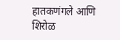हातकणंगले आणि शिरोळ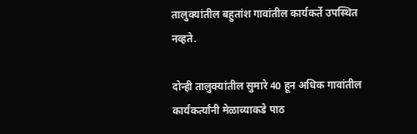तालुक्यांतील बहुतांश गावांतील कार्यकर्ते उपस्थित नव्हते.

दोन्ही तालुक्यांतील सुमारे 40 हून अधिक गावांतील कार्यकर्त्यांनी मेळाव्याकडे पाठ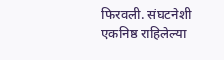फिरवली. संघटनेशी एकनिष्ठ राहिलेल्या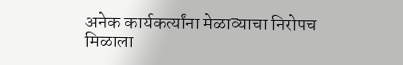अनेक कार्यकर्त्यांना मेळाव्याचा निरोपच मिळाला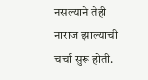नसल्याने तेही नाराज झाल्याची चर्चा सुरू होती.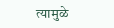त्यामुळे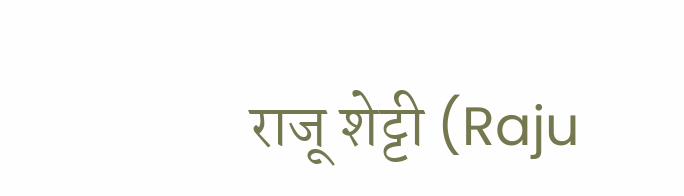राजू शेट्टी (Raju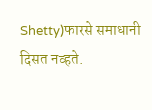Shetty)फारसे समाधानी दिसत नव्हते.